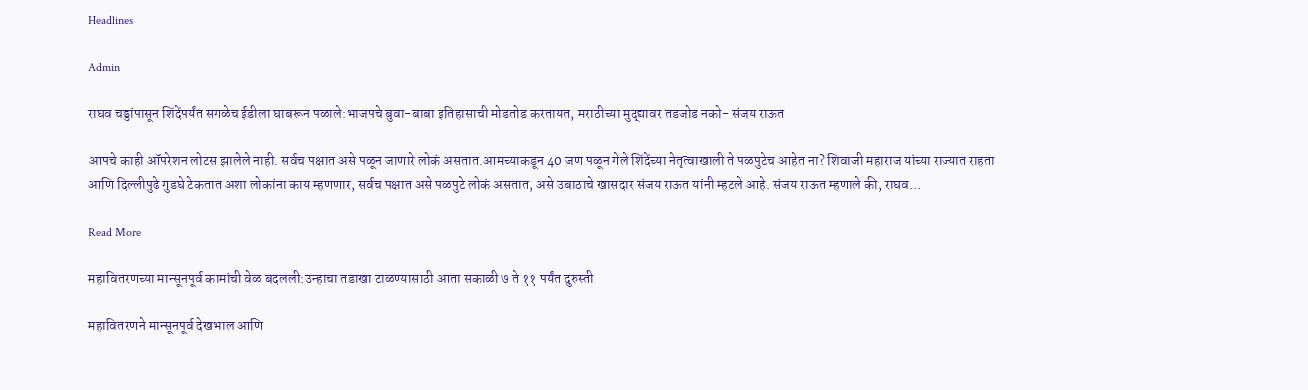Headlines

Admin

राघव चड्डांपासून शिंदेंपर्यंत सगळेच ईडीला घाबरून पळाले:भाजपचे बुवा-बाबा इतिहासाची मोडतोड करतायत, मराठीच्या मुद्द्यावर तडजोड नको- संजय राऊत

आपचे काही ऑपरेशन लोटस झालेले नाही. सर्वच पक्षात असे पळून जाणारे लोकं असतात.आमच्याकडून 40 जण पळून गेले शिंदेंच्या नेतृत्वाखाली ते पळपुटेच आहेत ना? शिवाजी महाराज यांच्या राज्यात राहता आणि दिल्लीपुढे गुडघे टेकतात अशा लोकांना काय म्हणणार, सर्वच पक्षात असे पळपुटे लोकं असतात, असे उबाठाचे खासदार संजय राऊत यांनी म्हटले आहे. संजय राऊत म्हणाले की, राघव…

Read More

महावितरणच्या मान्सूनपूर्व कामांची वेळ बदलली:उन्हाचा तडाखा टाळण्यासाठी आता सकाळी ७ ते ११ पर्यंत दुरुस्ती

महावितरणने मान्सूनपूर्व देखभाल आणि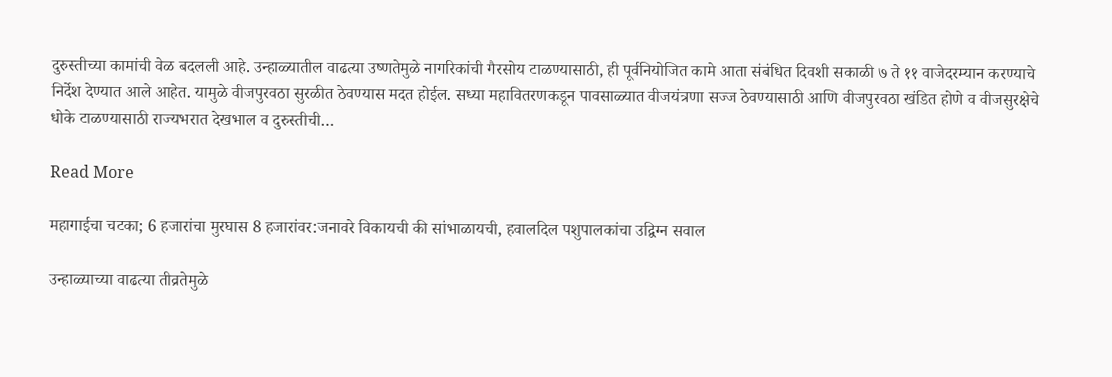दुरुस्तीच्या कामांची वेळ बदलली आहे. उन्हाळ्यातील वाढत्या उष्णतेमुळे नागरिकांची गैरसोय टाळण्यासाठी, ही पूर्वनियोजित कामे आता संबंधित दिवशी सकाळी ७ ते ११ वाजेदरम्यान करण्याचे निर्देश देण्यात आले आहेत. यामुळे वीजपुरवठा सुरळीत ठेवण्यास मदत होईल. सध्या महावितरणकडून पावसाळ्यात वीजयंत्रणा सज्ज ठेवण्यासाठी आणि वीजपुरवठा खंडित होणे व वीजसुरक्षेचे धोके टाळण्यासाठी राज्यभरात देखभाल व दुरुस्तीची…

Read More

महागाईचा चटका; 6 हजारांचा मुरघास 8 हजारांवर:जनावरे विकायची की सांभाळायची, हवालदिल पशुपालकांचा उद्विग्न सवाल

उन्हाळ्याच्या वाढत्या तीव्रतेमुळे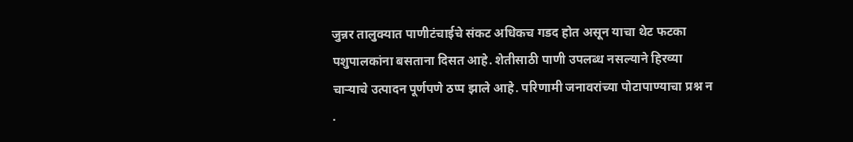जुन्नर तालुक्यात पाणीटंचाईचे संकट अधिकच गडद होत असून याचा थेट फटका पशुपालकांना बसताना दिसत आहे. शेतीसाठी पाणी उपलब्ध नसल्याने हिरव्या चाऱ्याचे उत्पादन पूर्णपणे ठप्प झाले आहे. परिणामी जनावरांच्या पोटापाण्याचा प्रश्न न .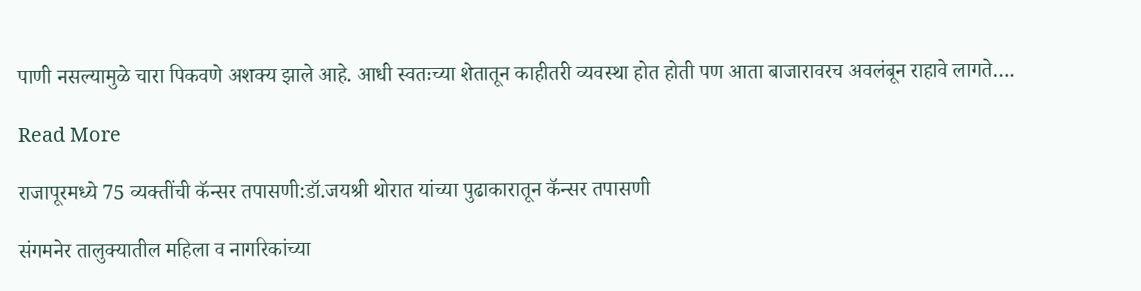पाणी नसल्यामुळे चारा पिकवणे अशक्य झाले आहे. आधी स्वतःच्या शेतातून काहीतरी व्यवस्था होत होती पण आता बाजारावरच अवलंबून राहावे लागते….

Read More

राजापूरमध्ये 75 व्यक्तींची कॅन्सर तपासणी:डॉ.जयश्री थोरात यांच्या पुढाकारातून कॅन्सर तपासणी

संगमनेर तालुक्यातील महिला व नागरिकांच्या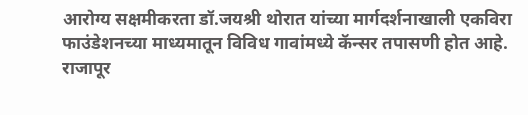आरोग्य सक्षमीकरता डॉ.जयश्री थोरात यांच्या मार्गदर्शनाखाली एकविरा फाउंडेशनच्या माध्यमातून विविध गावांमध्ये कॅन्सर तपासणी होत आहे. राजापूर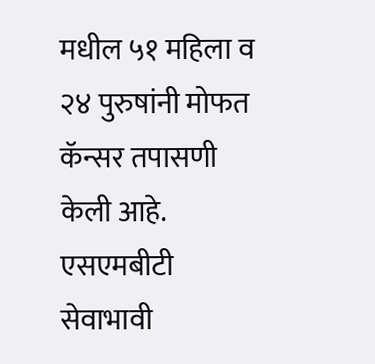मधील ५१ महिला व २४ पुरुषांनी मोफत कॅन्सर तपासणी केली आहे. एसएमबीटी सेवाभावी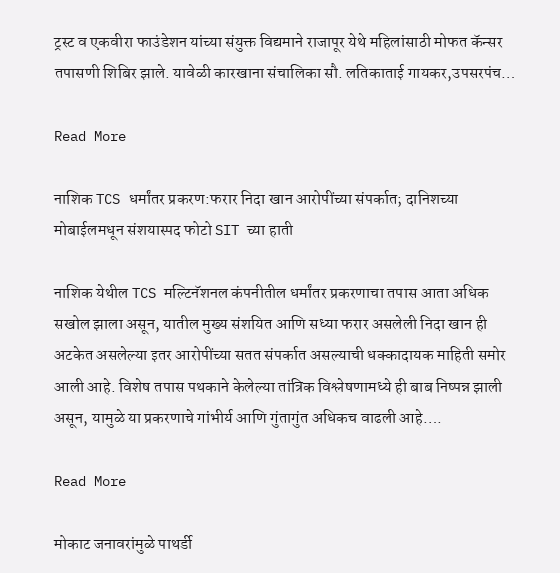ट्रस्ट व एकवीरा फाउंडेशन यांच्या संयुक्त विद्यमाने राजापूर येथे महिलांसाठी मोफत कॅन्सर तपासणी शिबिर झाले. यावेळी कारखाना संचालिका सौ. लतिकाताई गायकर,उपसरपंच…

Read More

नाशिक TCS धर्मांतर प्रकरण:फरार निदा खान आरोपींच्या संपर्कात; दानिशच्या मोबाईलमधून संशयास्पद फोटो SIT च्या हाती

नाशिक येथील TCS मल्टिनॅशनल कंपनीतील धर्मांतर प्रकरणाचा तपास आता अधिक सखोल झाला असून, यातील मुख्य संशयित आणि सध्या फरार असलेली निदा खान ही अटकेत असलेल्या इतर आरोपींच्या सतत संपर्कात असल्याची धक्कादायक माहिती समोर आली आहे. विशेष तपास पथकाने केलेल्या तांत्रिक विश्लेषणामध्ये ही बाब निष्पन्न झाली असून, यामुळे या प्रकरणाचे गांभीर्य आणि गुंतागुंत अधिकच वाढली आहे….

Read More

मोकाट जनावरांमुळे पाथर्डी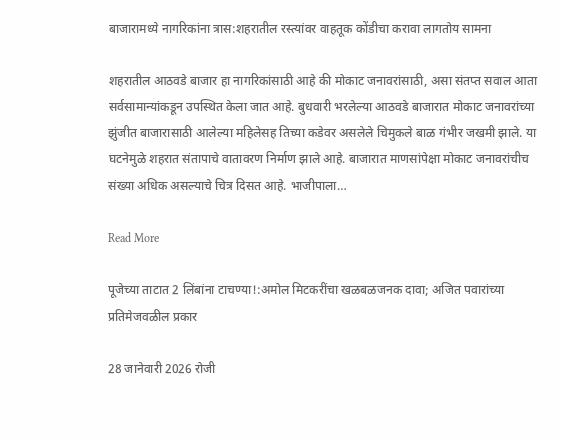बाजारामध्ये नागरिकांना त्रास:शहरातील रस्त्यांवर वाहतूक कोंडीचा करावा लागतोय सामना

शहरातील आठवडे बाजार हा नागरिकांसाठी आहे की मोकाट जनावरांसाठी, असा संतप्त सवाल आता सर्वसामान्यांकडून उपस्थित केला जात आहे. बुधवारी भरलेल्या आठवडे बाजारात मोकाट जनावरांच्या झुंजीत बाजारासाठी आलेल्या महिलेसह तिच्या कडेवर असलेले चिमुकले बाळ गंभीर जखमी झाले. या घटनेमुळे शहरात संतापाचे वातावरण निर्माण झाले आहे. बाजारात माणसांपेक्षा मोकाट जनावरांचीच संख्या अधिक असल्याचे चित्र दिसत आहे. भाजीपाला…

Read More

पूजेच्या ताटात 2 लिंबांना टाचण्या!:अमोल मिटकरींचा खळबळजनक दावा; अजित पवारांच्या प्रतिमेजवळील प्रकार

28 जानेवारी 2026 रोजी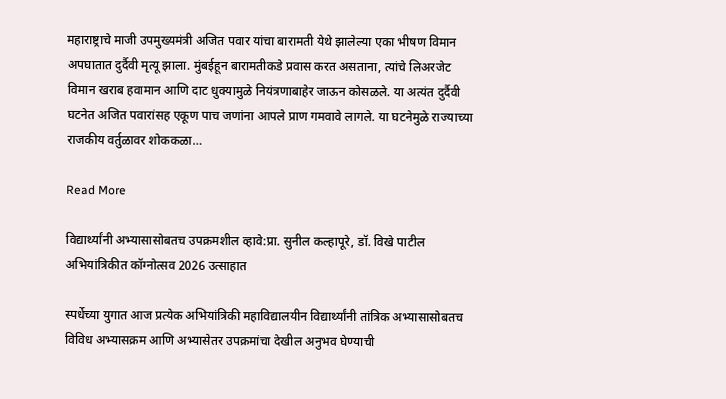महाराष्ट्राचे माजी उपमुख्यमंत्री अजित पवार यांचा बारामती येथे झालेल्या एका भीषण विमान अपघातात दुर्दैवी मृत्यू झाला. मुंबईहून बारामतीकडे प्रवास करत असताना, त्यांचे लिअरजेट विमान खराब हवामान आणि दाट धुक्यामुळे नियंत्रणाबाहेर जाऊन कोसळले. या अत्यंत दुर्दैवी घटनेत अजित पवारांसह एकूण पाच जणांना आपले प्राण गमवावे लागले. या घटनेमुळे राज्याच्या राजकीय वर्तुळावर शोककळा…

Read More

विद्यार्थ्यांनी अभ्यासासोबतच उपक्रमशील व्हावे:प्रा. सुनील कल्हापूरे, डॉ. विखे पाटील अभियांत्रिकीत कॉग्नोत्सव 2026 उत्साहात

स्पर्धेच्या युगात आज प्रत्येक अभियांत्रिकी महावि‌द्यालयीन विद्यार्थ्यांनी तांत्रिक अभ्यासासोबतच विविध अभ्यासक्रम आणि अभ्यासेतर उपक्रमांचा देखील अनुभव घेण्याची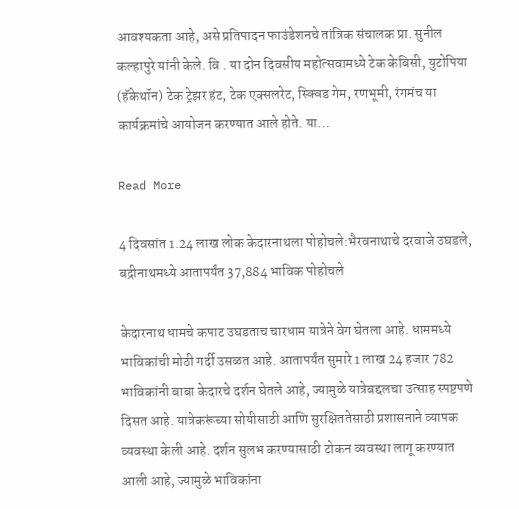आवश्यकता आहे, असे प्रतिपादन फाउंडेशनचे तांत्रिक संचालक प्रा. सुनील कल्हापुरे यांनी केले. वि . या दोन दिवसीय महोत्सवामध्ये टेक केबिसी, युटोपिया (हॅकेथॉन) टेक ट्रेझर हंट, टेक एक्सलरेट, स्क्विड गेम, रणभूमी, रंगमंच या कार्यक्रमांचे आयोजन करण्यात आले होते. या…

Read More

4 दिवसांत 1.24 लाख लोक केदारनाथला पोहोचले:भैरवनाथाचे दरवाजे उघडले, बद्रीनाथमध्ये आतापर्यंत 37,884 भाविक पोहोचले

केदारनाथ धामचे कपाट उघडताच चारधाम यात्रेने वेग घेतला आहे. धाममध्ये भाविकांची मोठी गर्दी उसळत आहे. आतापर्यंत सुमारे 1 लाख 24 हजार 782 भाविकांनी बाबा केदारचे दर्शन घेतले आहे, ज्यामुळे यात्रेबद्दलचा उत्साह स्पष्टपणे दिसत आहे. यात्रेकरूंच्या सोयीसाठी आणि सुरक्षिततेसाठी प्रशासनाने व्यापक व्यवस्था केली आहे. दर्शन सुलभ करण्यासाठी टोकन व्यवस्था लागू करण्यात आली आहे, ज्यामुळे भाविकांना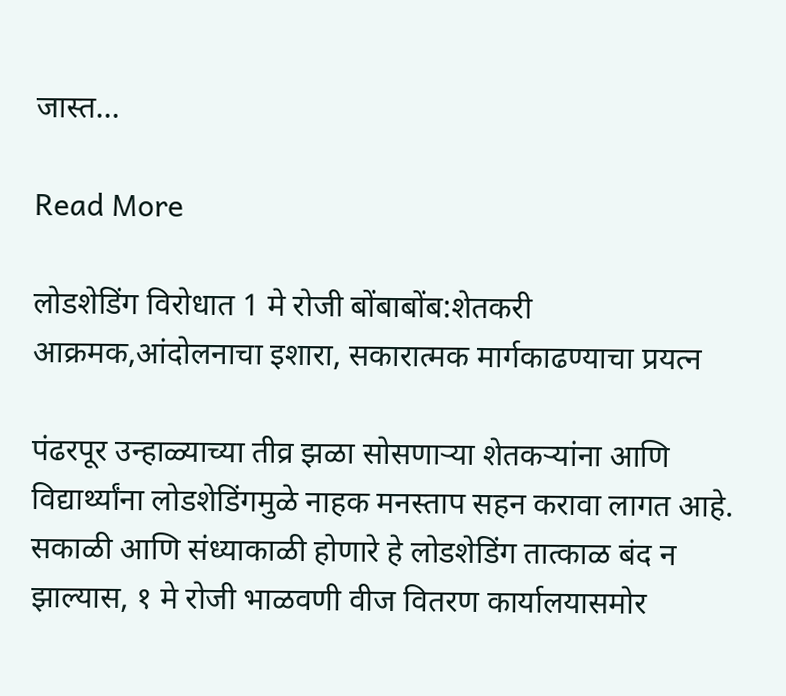जास्त…

Read More

लोडशेडिंग विरोधात 1 मे रोजी बोंबाबोंब:शेतकरी आक्रमक,आंदोलनाचा इशारा, सकारात्मक मार्गकाढण्याचा प्रयत्न

पंढरपूर उन्हाळ्याच्या तीव्र झळा सोसणाऱ्या शेतकऱ्यांना आणि विद्यार्थ्यांना लोडशेडिंगमुळे नाहक मनस्ताप सहन करावा लागत आहे. सकाळी आणि संध्याकाळी होणारे हे लोडशेडिंग तात्काळ बंद न झाल्यास, १ मे रोजी भाळवणी वीज वितरण कार्यालयासमोर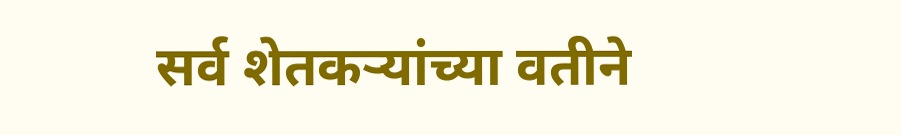सर्व शेतकऱ्यांच्या वतीने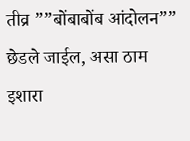तीव्र ””बोंबाबोंब आंदोलन”” छेडले जाईल, असा ठाम इशारा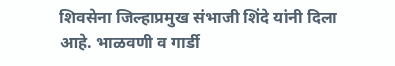शिवसेना जिल्हाप्रमुख संभाजी शिंदे यांनी दिला आहे. भाळवणी व गार्डी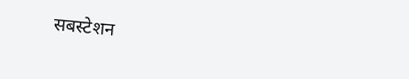सबस्टेशन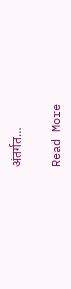अंतर्गत…

Read More